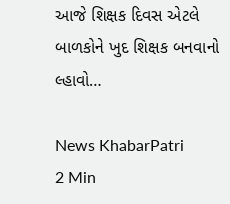આજે શિક્ષક દિવસ એટલે બાળકોને ખુદ શિક્ષક બનવાનો લ્હાવો…

News KhabarPatri
2 Min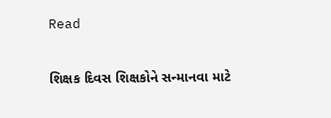Read

શિક્ષક દિવસ શિક્ષકોને સન્માનવા માટે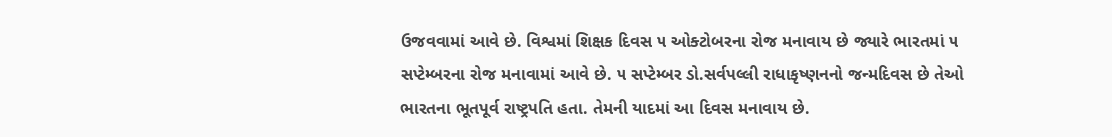ઉજવવામાં આવે છે. વિશ્વમાં શિક્ષક દિવસ ૫ ઓક્ટોબરના રોજ મનાવાય છે જ્યારે ભારતમાં ૫ સપ્ટેમ્બરના રોજ મનાવામાં આવે છે. ૫ સપ્ટેમ્બર ડો.સર્વપલ્લી રાધાકૃષ્ણનનો જન્મદિવસ છે તેઓ ભારતના ભૂતપૂર્વ રાષ્ટ્રપતિ હતા. તેમની યાદમાં આ દિવસ મનાવાય છે.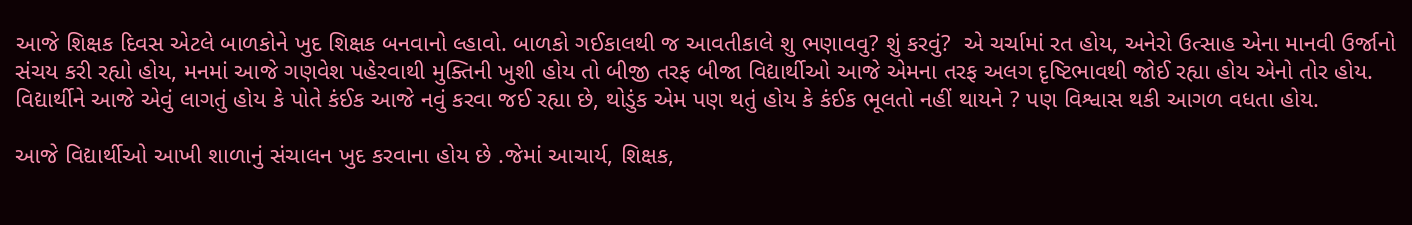આજે શિક્ષક દિવસ એટલે બાળકોને ખુદ શિક્ષક બનવાનો લ્હાવો. બાળકો ગઈકાલથી જ આવતીકાલે શુ ભણાવવુ? શું કરવું?  એ ચર્ચામાં રત હોય, અનેરો ઉત્સાહ એના માનવી ઉર્જાનો સંચય કરી રહ્યો હોય, મનમાં આજે ગણવેશ પહેરવાથી મુક્તિની ખુશી હોય તો બીજી તરફ બીજા વિદ્યાર્થીઓ આજે એમના તરફ અલગ દૃષ્ટિભાવથી જોઈ રહ્યા હોય એનો તોર હોય. વિદ્યાર્થીને આજે એવું લાગતું હોય કે પોતે કંઈક આજે નવું કરવા જઈ રહ્યા છે, થોડુંક એમ પણ થતું હોય કે કંઈક ભૂલતો નહીં થાયને ? પણ વિશ્વાસ થકી આગળ વધતા હોય.

આજે વિદ્યાર્થીઓ આખી શાળાનું સંચાલન ખુદ કરવાના હોય છે .જેમાં આચાર્ય, શિક્ષક,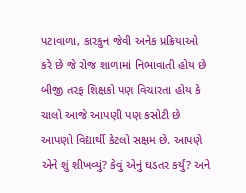પટાવાળા, કારકુન જેવી અનેક પ્રક્રિયાઓ કરે છે જે રોજ શાળામાં નિભાવાતી હોય છે બીજી તરફ શિક્ષકો પણ વિચારતા હોય કે ચાલો આજે આપણી પણ કસોટી છે આપણો વિદ્યાર્થી કેટલો સક્ષમ છે. આપણે એને શું શીખવ્યું? કેવું એનું ઘડતર કર્યું? અને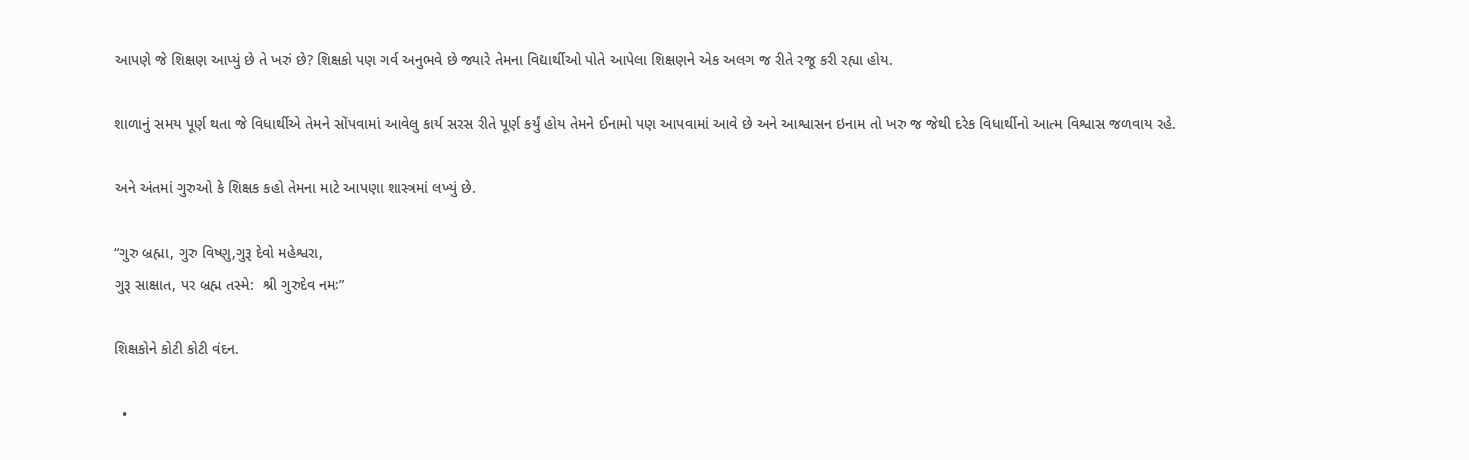આપણે જે શિક્ષણ આપ્યું છે તે ખરું છે? શિક્ષકો પણ ગર્વ અનુભવે છે જ્યારે તેમના વિદ્યાર્થીઓ પોતે આપેલા શિક્ષણને એક અલગ જ રીતે રજૂ કરી રહ્યા હોય.

શાળાનું સમય પૂર્ણ થતા જે વિધાર્થીએ તેમને સોંપવામાં આવેલુ કાર્ય સરસ રીતે પૂર્ણ કર્યું હોય તેમને ઈનામો પણ આપવામાં આવે છે અને આશ્વાસન ઇનામ તો ખરુ જ જેથી દરેક વિધાર્થીનો આત્મ વિશ્વાસ જળવાય રહે.

અને અંતમાં ગુરુઓ કે શિક્ષક કહો તેમના માટે આપણા શાસ્ત્રમાં લખ્યું છે.

“ગુરુ બ્રહ્મા, ગુરુ વિષ્ણુ,ગુરૂ દેવો મહેશ્વરા,
ગુરૂ સાક્ષાત, પર બ્રહ્મ તસ્મે:  શ્રી ગુરુદેવ નમઃ”

શિક્ષકોને કોટી કોટી વંદન.

  •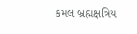કમલ બ્રહ્મક્ષત્રિય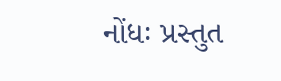નોંધઃ પ્રસ્તુત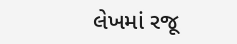લેખમાં રજૂ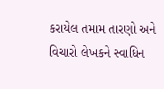કરાયેલ તમામ તારણો અને વિચારો લેખકને સ્વાધિન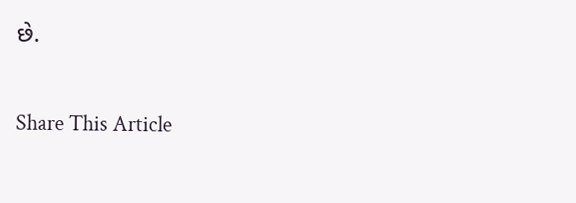છે.

Share This Article